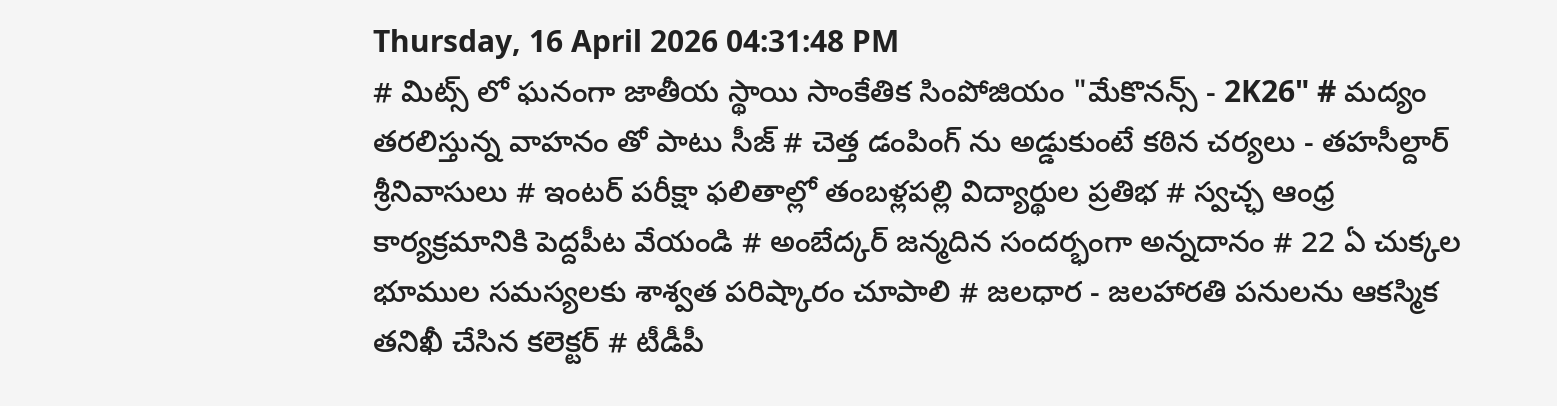Thursday, 16 April 2026 04:31:48 PM
# మిట్స్ లో ఘనంగా జాతీయ స్థాయి సాంకేతిక సింపోజియం "మేకొనన్స్ - 2K26" # మద్యం తరలిస్తున్న వాహనం తో పాటు సీజ్ # చెత్త డంపింగ్ ను అడ్డుకుంటే కఠిన చర్యలు - తహసీల్దార్ శ్రీనివాసులు # ఇంటర్ పరీక్షా ఫలితాల్లో తంబళ్లపల్లి విద్యార్థుల ప్రతిభ # స్వచ్ఛ ఆంధ్ర కార్యక్రమానికి పెద్దపీట వేయండి # అంబేద్కర్ జన్మదిన సందర్భంగా అన్నదానం # 22 ఏ చుక్కల భూముల సమస్యలకు శాశ్వత పరిష్కారం చూపాలి # జలధార - జలహారతి పనులను ఆకస్మిక తనిఖీ చేసిన కలెక్టర్ # టీడీపీ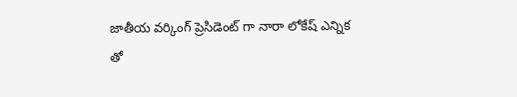జాతీయ వర్కింగ్ ప్రెసిడెంట్ గా నారా లోకేష్ ఎన్నిక తో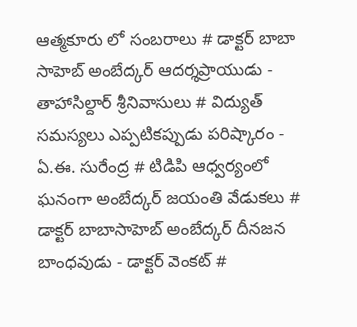ఆత్మకూరు లో సంబరాలు # డాక్టర్ బాబా సాహెబ్ అంబేద్కర్ ఆదర్శప్రాయుడు - తాహాసిల్దార్ శ్రీనివాసులు # విద్యుత్ సమస్యలు ఎప్పటికప్పుడు పరిష్కారం - ఏ.ఈ. సురేంద్ర # టిడిపి ఆధ్వర్యంలో ఘనంగా అంబేద్కర్ జయంతి వేడుకలు # డాక్టర్ బాబాసాహెబ్ అంబేద్కర్ దీనజన బాంధవుడు - డాక్టర్ వెంకట్ #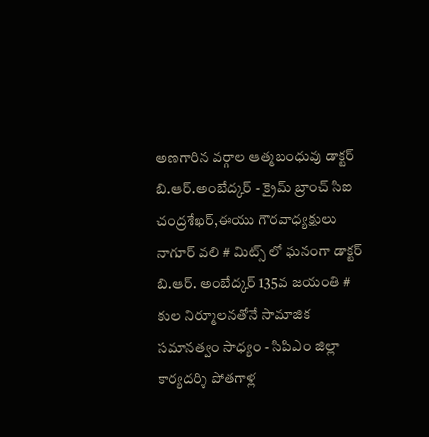అణగారిన వర్గాల ఆత్మబంధువు డాక్టర్ బి.ఆర్.అంబేద్కర్ - క్రైమ్ బ్రాంచ్ సిఐ చంద్రశేఖర్,ఈయు గౌరవాధ్యక్షులు నాగూర్ వలి # మిట్స్ లో ఘనంగా డాక్టర్ బి.ఆర్. అంబేద్కర్ 135వ జయంతి # కుల నిర్మూలనతోనే సామాజిక సమానత్వం సాధ్యం - సిపిఎం జిల్లా కార్యదర్శి పోతగాళ్ల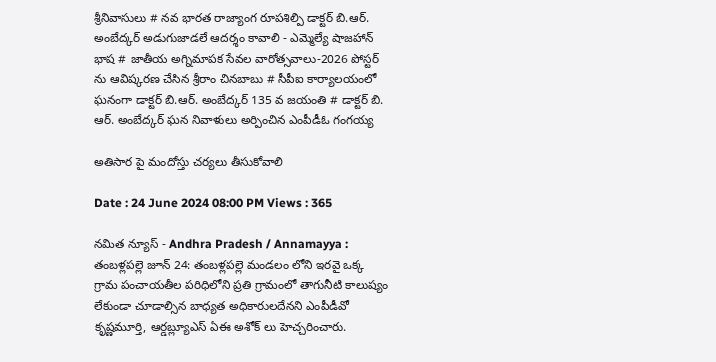శ్రీనివాసులు # నవ భారత రాజ్యాంగ రూపశిల్పి డాక్టర్ బి.ఆర్. అంబేద్కర్ అడుగుజాడలే ఆదర్శం కావాలి - ఎమ్మెల్యే షాజహాన్ భాష # జాతీయ అగ్నిమాపక సేవల వారోత్సవాలు-2026 పోస్టర్ ను ఆవిష్కరణ చేసిన శ్రీరాం చినబాబు # సీపీఐ కార్యాలయంలో ఘనంగా డాక్టర్ బి.ఆర్. అంబేద్కర్ 135 వ జయంతి # డాక్టర్ బి. ఆర్. అంబేద్కర్ ఘన నివాళులు అర్పించిన ఎంపీడీఓ గంగయ్య

అతిసార పై మందోస్తు చర్యలు తీసుకోవాలి

Date : 24 June 2024 08:00 PM Views : 365

నమిత న్యూస్ - Andhra Pradesh / Annamayya : తంబళ్లపల్లె జూన్ 24: తంబళ్లపల్లె మండలం లోని ఇరవై ఒక్క గ్రామ పంచాయతీల పరిధిలోని ప్రతి గ్రామంలో తాగునీటి కాలుష్యం లేకుండా చూడాల్సిన బాధ్యత అధికారులదేనని ఎంపీడీవో కృష్ణమూర్తి, ఆర్డబ్ల్యూఎస్ ఏఈ అశోక్ లు హెచ్చరించారు.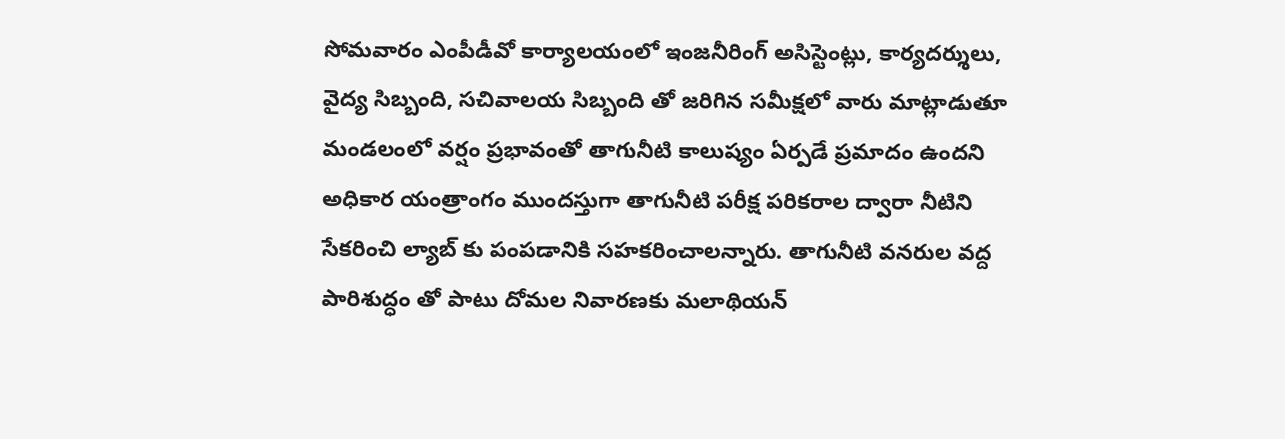సోమవారం ఎంపీడీవో కార్యాలయంలో ఇంజనీరింగ్ అసిస్టెంట్లు, కార్యదర్శులు, వైద్య సిబ్బంది, సచివాలయ సిబ్బంది తో జరిగిన సమీక్షలో వారు మాట్లాడుతూ మండలంలో వర్షం ప్రభావంతో తాగునీటి కాలుష్యం ఏర్పడే ప్రమాదం ఉందని అధికార యంత్రాంగం ముందస్తుగా తాగునీటి పరీక్ష పరికరాల ద్వారా నీటిని సేకరించి ల్యాబ్ కు పంపడానికి సహకరించాలన్నారు. తాగునీటి వనరుల వద్ద పారిశుద్ధం తో పాటు దోమల నివారణకు మలాథియన్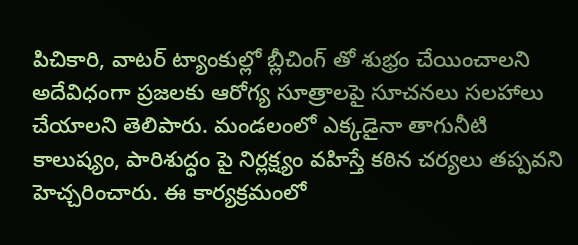పిచికారి, వాటర్ ట్యాంకుల్లో బ్లీచింగ్ తో శుభ్రం చేయించాలని అదేవిధంగా ప్రజలకు ఆరోగ్య సూత్రాలపై సూచనలు సలహాలు చేయాలని తెలిపారు. మండలంలో ఎక్కడైనా తాగునీటి కాలుష్యం, పారిశుద్ధం పై నిర్లక్ష్యం వహిస్తే కఠిన చర్యలు తప్పవని హెచ్చరించారు. ఈ కార్యక్రమంలో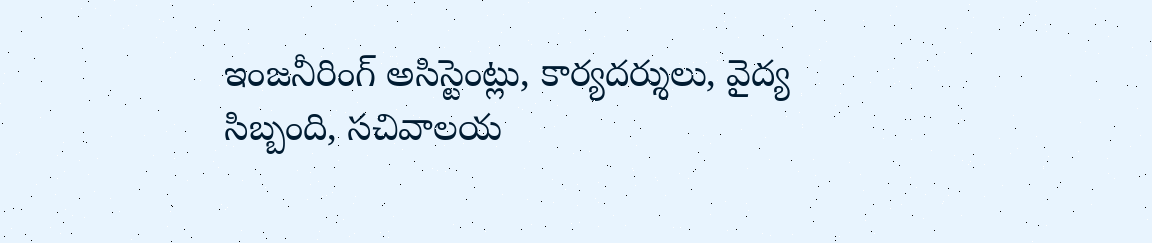ఇంజనీరింగ్ అసిస్టెంట్లు, కార్యదర్శులు, వైద్య సిబ్బంది, సచివాలయ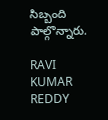సిబ్బంది పాల్గొన్నారు.

RAVI KUMAR REDDY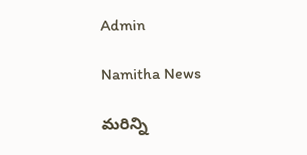Admin

Namitha News

మరిన్ని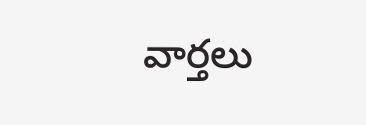వార్తలు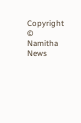Copyright © Namitha News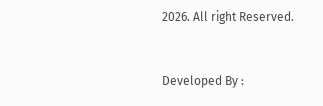2026. All right Reserved.



Developed By :